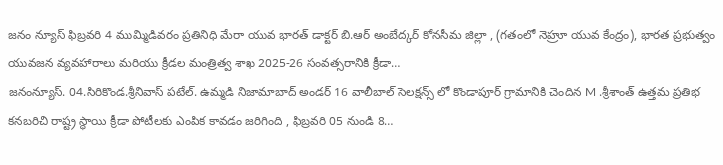జనం న్యూస్ ఫిబ్రవరి 4 ముమ్మిడివరం ప్రతినిధి మేరా యువ భారత్ డాక్టర్ బి.ఆర్ అంబేద్కర్ కోనసీమ జిల్లా , (గతంలో నెహ్రూ యువ కేంద్రం), భారత ప్రభుత్వం యువజన వ్యవహారాలు మరియు క్రీడల మంత్రిత్వ శాఖ 2025-26 సంవత్సరానికి క్రీడా…
జనంన్యూస్. 04.సిరికొండ.శ్రీనివాస్ పటేల్. ఉమ్మడి నిజామాబాద్ అండర్ 16 వాలీబాల్ సెలక్షన్స్ లో కొండాపూర్ గ్రామానికి చెందిన M .శ్రీశాంత్ ఉత్తమ ప్రతిభ కనబరిచి రాష్ట్ర స్థాయి క్రీడా పోటీలకు ఎంపిక కావడం జరిగింది , ఫిబ్రవరి 05 నుండి 8…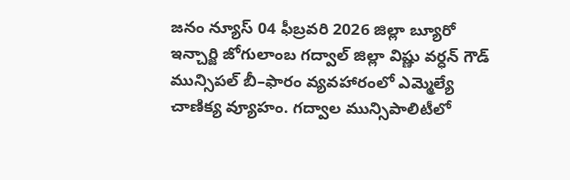జనం న్యూస్ 04 ఫీబ్రవరి 2026 జిల్లా బ్యూరో ఇన్చార్జి జోగులాంబ గద్వాల్ జిల్లా విష్ణు వర్ధన్ గౌడ్ మున్సిపల్ బీ–ఫారం వ్యవహారంలో ఎమ్మెల్యే చాణిక్య వ్యూహం. గద్వాల మున్సిపాలిటీలో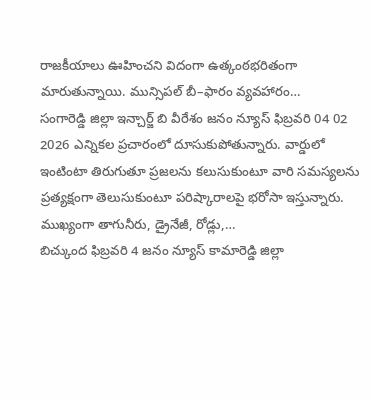రాజకీయాలు ఊహించని విదంగా ఉత్కంఠభరితంగా మారుతున్నాయి. మున్సిపల్ బీ–ఫారం వ్యవహారం…
సంగారెడ్డి జిల్లా ఇన్చార్జ్ బి వీరేశం జనం న్యూస్ ఫిబ్రవరి 04 02 2026 ఎన్నికల ప్రచారంలో దూసుకుపోతున్నారు. వార్డులో ఇంటింటా తిరుగుతూ ప్రజలను కలుసుకుంటూ వారి సమస్యలను ప్రత్యక్షంగా తెలుసుకుంటూ పరిష్కారాలపై భరోసా ఇస్తున్నారు. ముఖ్యంగా తాగునీరు, డ్రైనేజీ, రోడ్లు,…
బిచ్కుంద ఫిబ్రవరి 4 జనం న్యూస్ కామారెడ్డి జిల్లా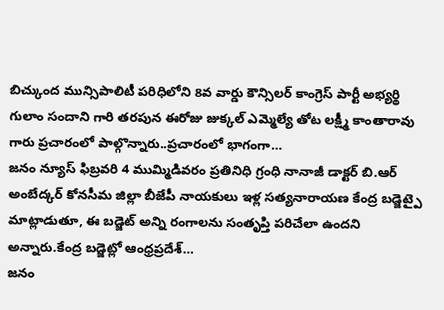బిచ్కుంద మున్సిపాలిటీ పరిధిలోని 8వ వార్డు కౌన్సిలర్ కాంగ్రెస్ పార్టీ అభ్యర్థి గులాం సందాని గారి తరపున ఈరోజు జుక్కల్ ఎమ్మెల్యే తోట లక్ష్మీ కాంతారావు గారు ప్రచారంలో పాల్గొన్నారు..ప్రచారంలో భాగంగా…
జనం న్యూస్ ఫిబ్రవరి 4 ముమ్మిడివరం ప్రతినిధి గ్రంధి నానాజీ డాక్టర్ బి.ఆర్ అంబేద్కర్ కోనసీమ జిల్లా బీజేపీ నాయకులు ఇళ్ల సత్యనారాయణ కేంద్ర బడ్జెట్పై మాట్లాడుతూ, ఈ బడ్జెట్ అన్ని రంగాలను సంతృప్తి పరిచేలా ఉందని అన్నారు.కేంద్ర బడ్జెట్లో ఆంధ్రప్రదేశ్…
జనం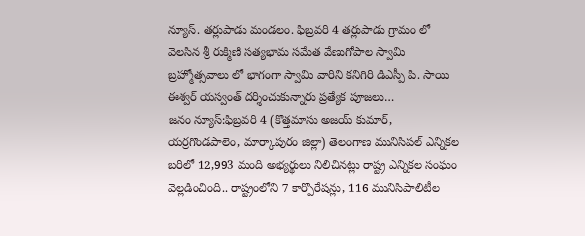న్యూస్. తర్లుపాడు మండలం. ఫిబ్రవరి 4 తర్లుపాడు గ్రామం లో వెలసిన శ్రీ రుక్మిణి సత్యభామ సమేత వేణుగోపాల స్వామి బ్రహ్మోత్సవాలు లో భాగంగా స్వామి వారిని కనిగిరి డిఎస్పీ పి. సాయి ఈశ్వర్ యస్వంత్ దర్శించుకున్నారు ప్రత్యేక పూజలు…
జనం న్యూస్:ఫిబ్రవరి 4 (కొత్తమాసు అజయ్ కుమార్, యర్రగొండపాలెం, మార్కాపురం జిల్లా) తెలంగాణ మునిసిపల్ ఎన్నికల బరిలో 12,993 మంది అభ్యర్థులు నిలిచినట్లు రాష్ట్ర ఎన్నికల సంఘం వెల్లడించింది.. రాష్ట్రంలోని 7 కార్పొరేషన్లు, 116 మునిసిపాలిటీల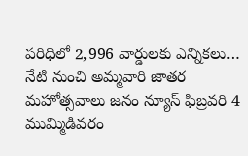పరిధిలో 2,996 వార్డులకు ఎన్నికలు…
నేటి నుంచి అమ్మవారి జాతర మహోత్సవాలు జనం న్యూస్ ఫిబ్రవరి 4 ముమ్మిడివరం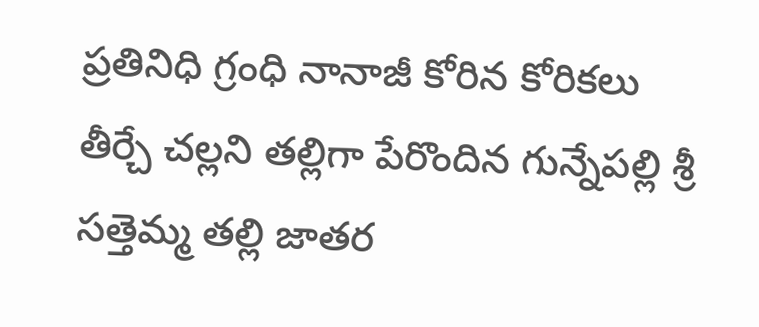ప్రతినిధి గ్రంధి నానాజీ కోరిన కోరికలు తీర్చే చల్లని తల్లిగా పేరొందిన గున్నేపల్లి శ్రీ సత్తెమ్మ తల్లి జాతర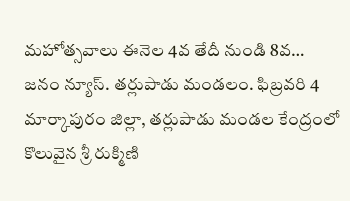మహోత్సవాలు ఈనెల 4వ తేదీ నుండి 8వ…
జనం న్యూస్. తర్లుపాడు మండలం. ఫిబ్రవరి 4 మార్కాపురం జిల్లా, తర్లుపాడు మండల కేంద్రంలో కొలువైన శ్రీ రుక్మిణి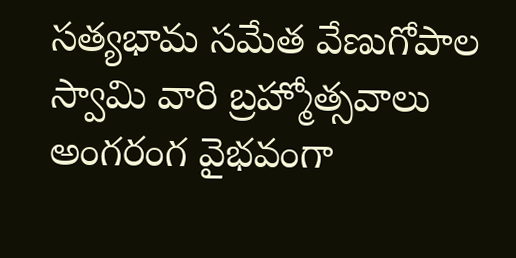సత్యభామ సమేత వేణుగోపాల స్వామి వారి బ్రహ్మోత్సవాలు అంగరంగ వైభవంగా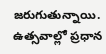జరుగుతున్నాయి. ఉత్సవాల్లో ప్రధాన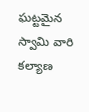ఘట్టమైన స్వామి వారి కల్యాణ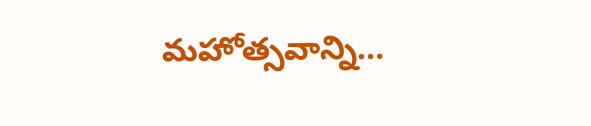మహోత్సవాన్ని…